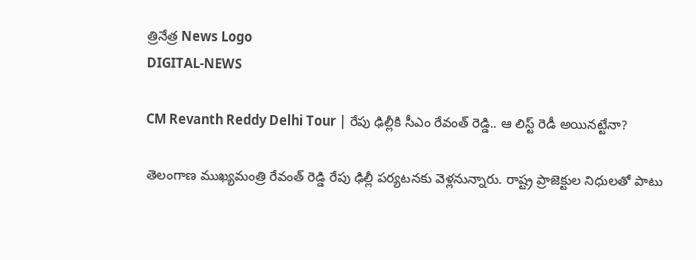త్రినేత్ర News Logo
DIGITAL-NEWS

CM Revanth Reddy Delhi Tour | రేపు ఢిల్లీకి సీఎం రేవంత్ రెడ్డి.. ఆ లిస్ట్ రెడీ అయినట్టేనా?

తెలంగాణ ముఖ్యమంత్రి రేవంత్ రెడ్డి రేపు ఢిల్లీ పర్యటనకు వెళ్లనున్నారు. రాష్ట్ర ప్రాజెక్టుల నిధులతో పాటు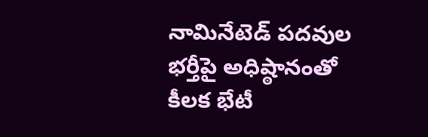నామినేటెడ్ పదవుల భర్తీపై అధిష్ఠానంతో కీలక భేటీ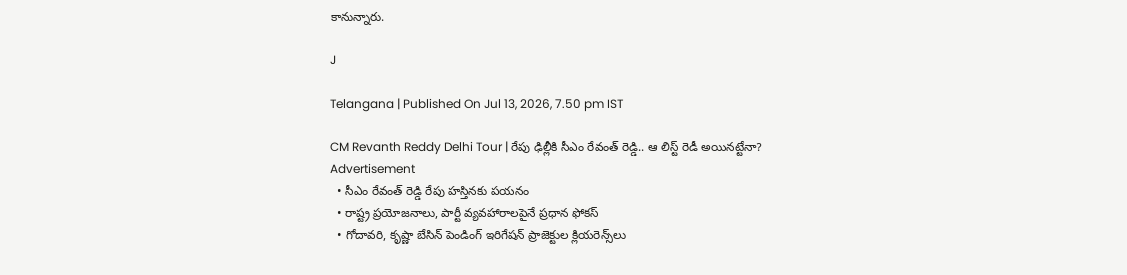కానున్నారు.

J

Telangana | Published On Jul 13, 2026, 7.50 pm IST

CM Revanth Reddy Delhi Tour | రేపు ఢిల్లీకి సీఎం రేవంత్ రెడ్డి.. ఆ లిస్ట్ రెడీ అయినట్టేనా?
Advertisement
  • సీఎం రేవంత్ రెడ్డి రేపు హస్తినకు పయనం
  • రాష్ట్ర ప్రయోజనాలు, పార్టీ వ్యవహారాలపైనే ప్రధాన ఫోకస్
  • గోదావరి, కృష్ణా బేసిన్ పెండింగ్ ఇరిగేషన్ ప్రాజెక్టుల క్లియరెన్స్‌లు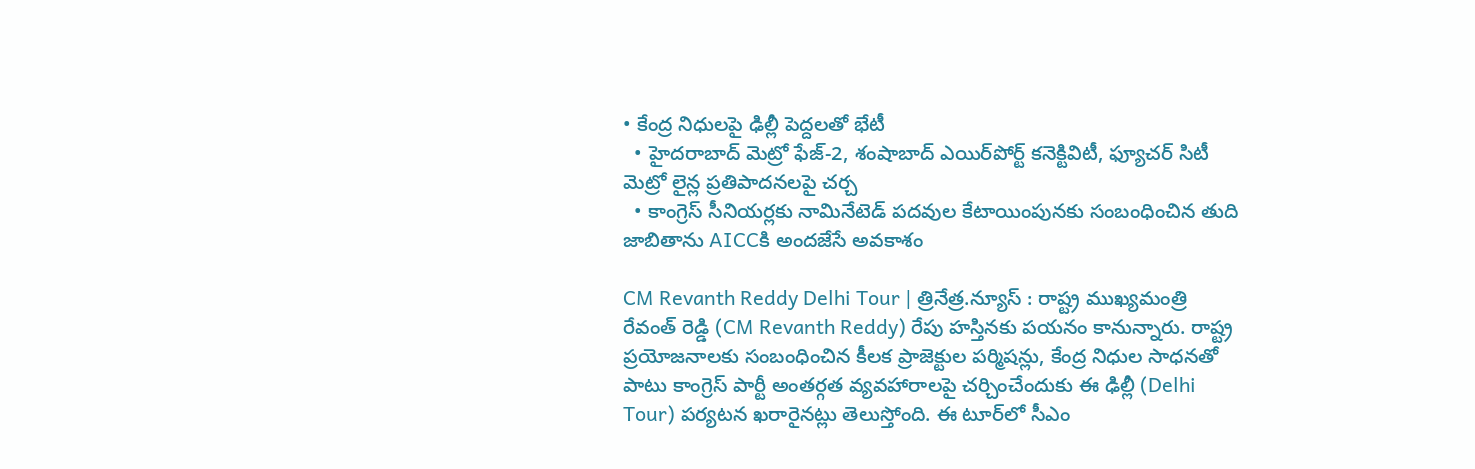• కేంద్ర నిధులపై ఢిల్లీ పెద్దలతో భేటీ
  • హైదరాబాద్ మెట్రో ఫేజ్-2, శంషాబాద్ ఎయిర్‌పోర్ట్ కనెక్టివిటీ, ఫ్యూచర్ సిటీ మెట్రో లైన్ల ప్రతిపాదనలపై చర్చ
  • కాంగ్రెస్ సీనియర్లకు నామినేటెడ్ పదవుల కేటాయింపునకు సంబంధించిన తుది జాబితాను AICCకి అందజేసే అవకాశం

CM Revanth Reddy Delhi Tour | త్రినేత్ర.న్యూస్ : రాష్ట్ర ముఖ్యమంత్రి రేవంత్ రెడ్డి (CM Revanth Reddy) రేపు హస్తినకు పయనం కానున్నారు. రాష్ట్ర ప్రయోజనాలకు సంబంధించిన కీలక ప్రాజెక్టుల పర్మిషన్లు, కేంద్ర నిధుల సాధనతో పాటు కాంగ్రెస్ పార్టీ అంతర్గత వ్యవహారాలపై చర్చించేందుకు ఈ ఢిల్లీ (Delhi Tour) పర్యటన ఖరారైనట్లు తెలుస్తోంది. ఈ టూర్‌లో సీఎం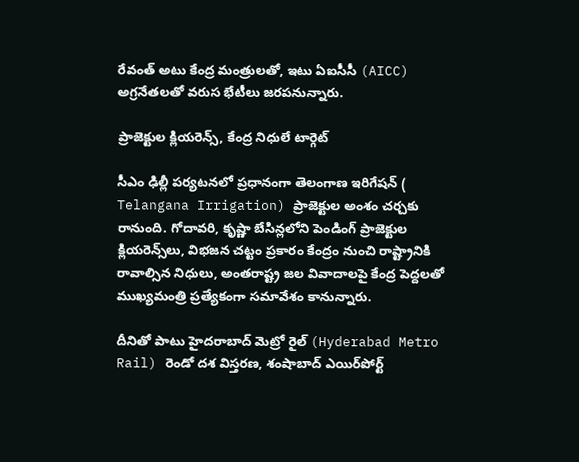రేవంత్ అటు కేంద్ర మంత్రులతో, ఇటు ఏఐసీసీ (AICC) అగ్రనేతలతో వరుస భేటీలు జరపనున్నారు.

ప్రాజెక్టుల క్లియరెన్స్, కేంద్ర నిధులే టార్గెట్

సీఎం ఢిల్లీ పర్యటనలో ప్రధానంగా తెలంగాణ ఇరిగేషన్ ( Telangana Irrigation) ప్రాజెక్టుల అంశం చర్చకు రానుంది. గోదావరి, కృష్ణా బేసిన్లలోని పెండింగ్ ప్రాజెక్టుల క్లియరెన్స్‌లు, విభజన చట్టం ప్రకారం కేంద్రం నుంచి రాష్ట్రానికి రావాల్సిన నిధులు, అంతరాష్ట్ర జల వివాదాలపై కేంద్ర పెద్దలతో ముఖ్యమంత్రి ప్రత్యేకంగా సమావేశం కానున్నారు.

దీనితో పాటు హైదరాబాద్ మెట్రో రైల్ (Hyderabad Metro Rail) రెండో దశ విస్తరణ, శంషాబాద్ ఎయిర్‌పోర్ట్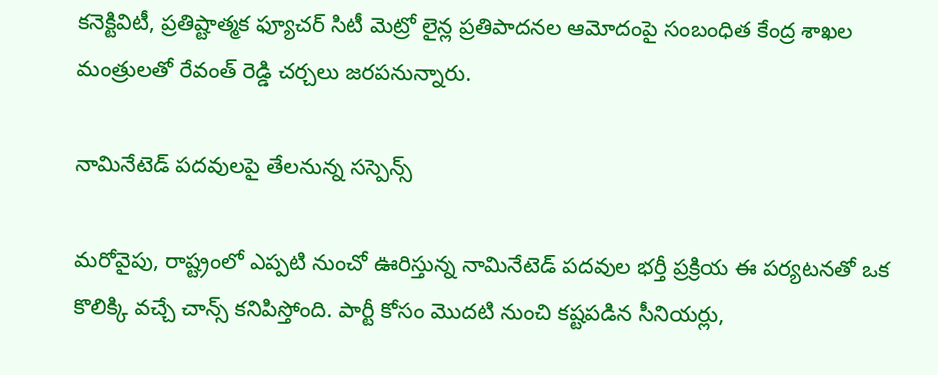కనెక్టివిటీ, ప్రతిష్టాత్మక ఫ్యూచర్ సిటీ మెట్రో లైన్ల ప్రతిపాదనల ఆమోదంపై సంబంధిత కేంద్ర శాఖల మంత్రులతో రేవంత్ రెడ్డి చర్చలు జరపనున్నారు.

నామినేటెడ్ పదవులపై తేలనున్న సస్పెన్స్

మరోవైపు, రాష్ట్రంలో ఎప్పటి నుంచో ఊరిస్తున్న నామినేటెడ్ పదవుల భర్తీ ప్రక్రియ ఈ పర్యటనతో ఒక కొలిక్కి వచ్చే చాన్స్ కనిపిస్తోంది. పార్టీ కోసం మొదటి నుంచి కష్టపడిన సీనియర్లు,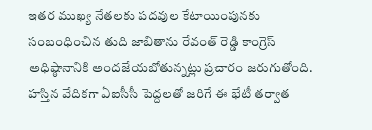ఇతర ముఖ్య నేతలకు పదవుల కేటాయింపునకు సంబంధించిన తుది జాబితాను రేవంత్ రెడ్డి కాంగ్రెస్ అధిష్ఠానానికి అందజేయబోతున్నట్లు ప్రచారం జరుగుతోంది. హస్తిన వేదికగా ఏఐసీసీ పెద్దలతో జరిగే ఈ భేటీ తర్వాత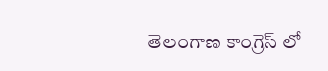తెలంగాణ కాంగ్రెస్ లో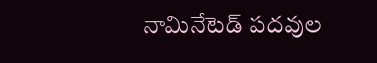నామినేటెడ్ పదవుల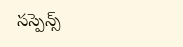సస్పెన్స్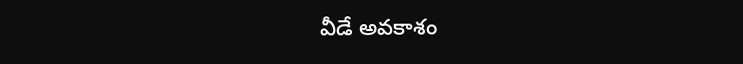వీడే అవకాశం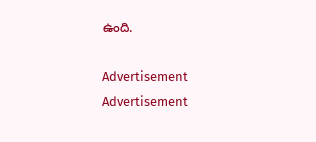ఉంది.

Advertisement
Advertisement